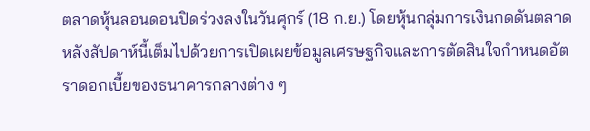ตลาดหุ้นลอนดอนปิดร่วงลงในวันศุกร์ (18 ก.ย.) โดยหุ้นกลุ่มการเงินกดดันตลาด หลังสัปดาห์นี้เต็มไปด้วยการเปิดเผยข้อมูลเศรษฐกิจและการตัดสินใจกำหนดอัตราดอกเบี้ยของธนาคารกลางต่าง ๆ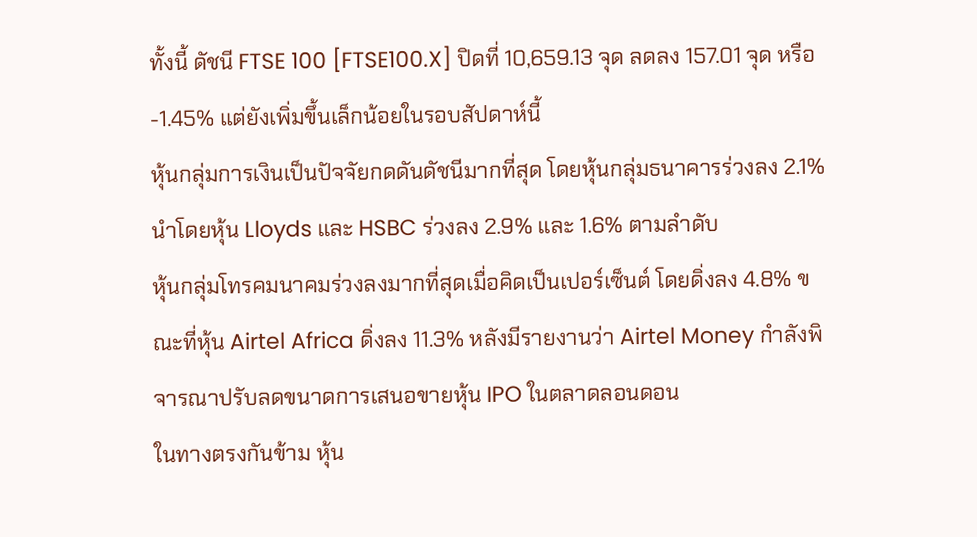ทั้งนี้ ดัชนี FTSE 100 [FTSE100.X] ปิดที่ 10,659.13 จุด ลดลง 157.01 จุด หรือ -1.45% แต่ยังเพิ่มขึ้นเล็กน้อยในรอบสัปดาห์นี้
หุ้นกลุ่มการเงินเป็นปัจจัยกดดันดัชนีมากที่สุด โดยหุ้นกลุ่มธนาคารร่วงลง 2.1% นำโดยหุ้น Lloyds และ HSBC ร่วงลง 2.9% และ 1.6% ตามลำดับ
หุ้นกลุ่มโทรคมนาคมร่วงลงมากที่สุดเมื่อคิดเป็นเปอร์เซ็นต์ โดยดิ่งลง 4.8% ขณะที่หุ้น Airtel Africa ดิ่งลง 11.3% หลังมีรายงานว่า Airtel Money กำลังพิจารณาปรับลดขนาดการเสนอขายหุ้น IPO ในตลาดลอนดอน
ในทางตรงกันข้าม หุ้น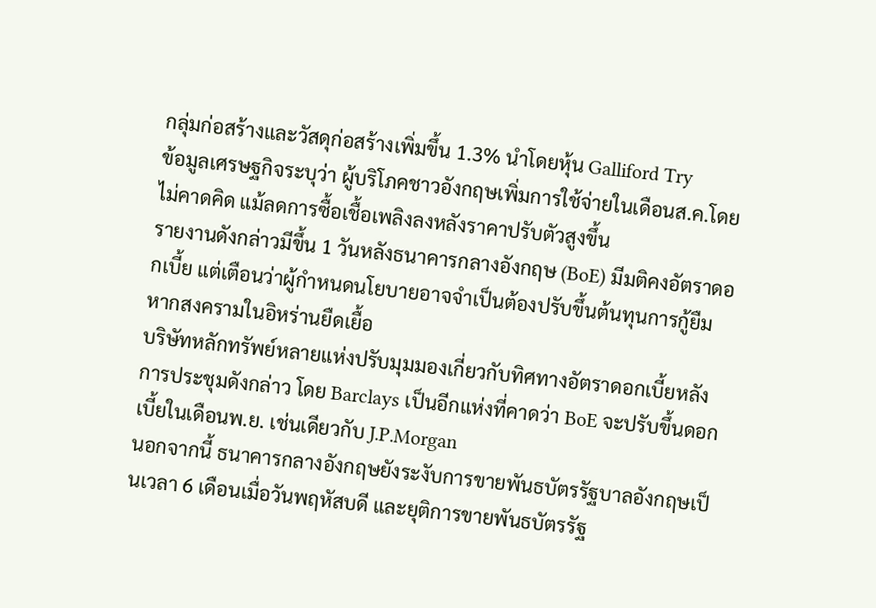กลุ่มก่อสร้างและวัสดุก่อสร้างเพิ่มขึ้น 1.3% นำโดยหุ้น Galliford Try
ข้อมูลเศรษฐกิจระบุว่า ผู้บริโภคชาวอังกฤษเพิ่มการใช้จ่ายในเดือนส.ค.โดยไม่คาดคิด แม้ลดการซื้อเชื้อเพลิงลงหลังราคาปรับตัวสูงขึ้น
รายงานดังกล่าวมีขึ้น 1 วันหลังธนาคารกลางอังกฤษ (BoE) มีมติคงอัตราดอกเบี้ย แต่เตือนว่าผู้กำหนดนโยบายอาจจำเป็นต้องปรับขึ้นต้นทุนการกู้ยืม หากสงครามในอิหร่านยืดเยื้อ
บริษัทหลักทรัพย์หลายแห่งปรับมุมมองเกี่ยวกับทิศทางอัตราดอกเบี้ยหลังการประชุมดังกล่าว โดย Barclays เป็นอีกแห่งที่คาดว่า BoE จะปรับขึ้นดอกเบี้ยในเดือนพ.ย. เช่นเดียวกับ J.P.Morgan
นอกจากนี้ ธนาคารกลางอังกฤษยังระงับการขายพันธบัตรรัฐบาลอังกฤษเป็นเวลา 6 เดือนเมื่อวันพฤหัสบดี และยุติการขายพันธบัตรรัฐ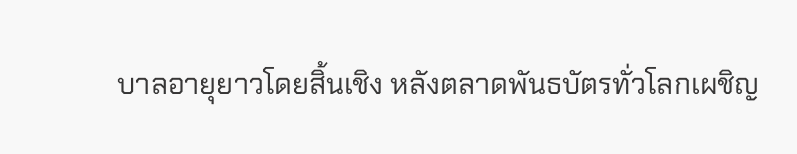บาลอายุยาวโดยสิ้นเชิง หลังตลาดพันธบัตรทั่วโลกเผชิญ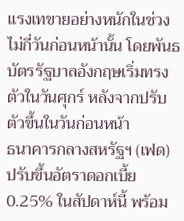แรงเทขายอย่างหนักในช่วงไม่กี่วันก่อนหน้านั้น โดยพันธบัตรรัฐบาลอังกฤษเริ่มทรงตัวในวันศุกร์ หลังจากปรับตัวขึ้นในวันก่อนหน้า
ธนาคารกลางสหรัฐฯ (เฟด) ปรับขึ้นอัตราดอกเบี้ย 0.25% ในสัปดาห์นี้ พร้อม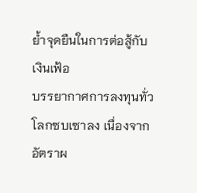ย้ำจุดยืนในการต่อสู้กับเงินเฟ้อ
บรรยากาศการลงทุนทั่วโลกซบเซาลง เนื่องจากอัตราผ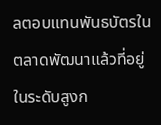ลตอบแทนพันธบัตรในตลาดพัฒนาแล้วที่อยู่ในระดับสูงก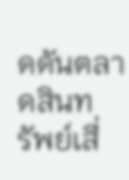ดดันตลาดสินทรัพย์เสี่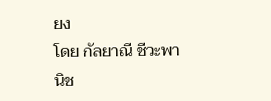ยง
โดย กัลยาณี ชีวะพานิช